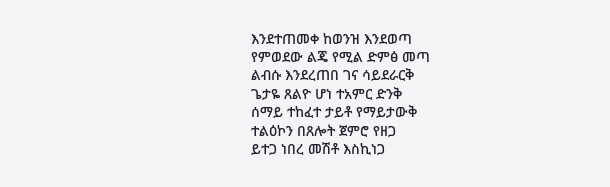እንደተጠመቀ ከወንዝ እንደወጣ
የምወደው ልጄ የሚል ድምፅ መጣ
ልብሱ እንደረጠበ ገና ሳይደራርቅ
ጌታዬ ጸልዮ ሆነ ተአምር ድንቅ
ሰማይ ተከፈተ ታይቶ የማይታውቅ
ተልዕኮን በጸሎት ጀምሮ የዘጋ
ይተጋ ነበረ መሽቶ እስኪነጋ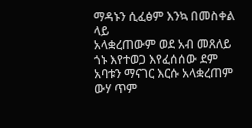ማዳኑን ሲፈፅም እንኳ በመስቀል ላይ
አላቋረጠውም ወደ አብ መጸለይ
ጎኑ እየተወጋ እየፈሰሰው ደም
አባቱን ማናገር እርሱ አላቋረጠም
ውሃ ጥም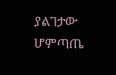ያልገታው
ሆምጣጤ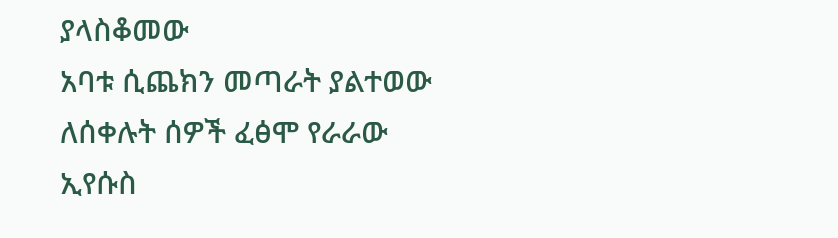ያላስቆመው
አባቱ ሲጨክን መጣራት ያልተወው
ለሰቀሉት ሰዎች ፈፅሞ የራራው
ኢየሱስ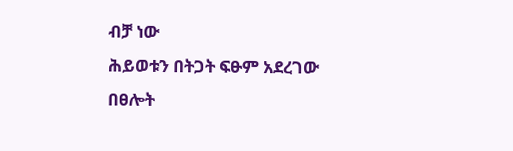ብቻ ነው
ሕይወቱን በትጋት ፍፁም አደረገው
በፀሎት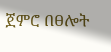ጀምሮ በፀሎት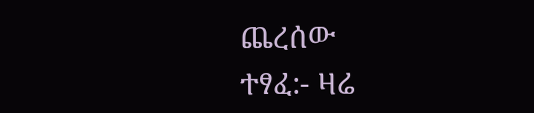ጨረሰው
ተፃፈ:- ዛሬ